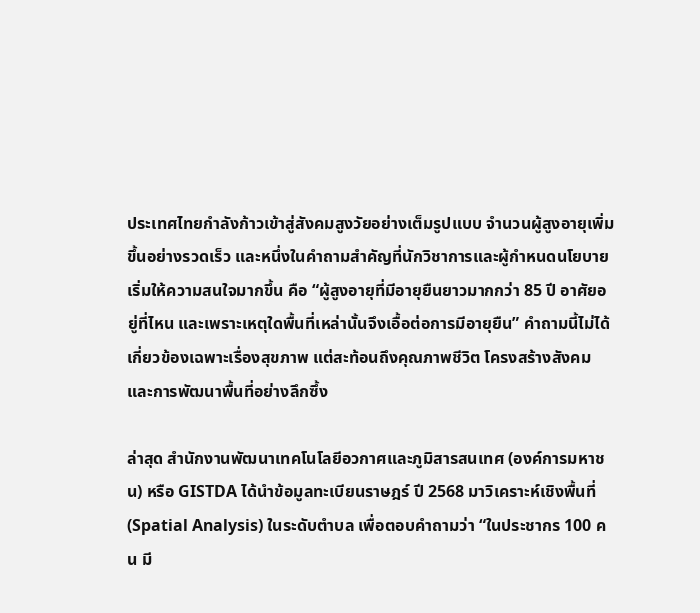ประเทศไทยกำลังก้าวเข้าสู่สังคมสูงวัยอย่างเต็มรูปแบบ จำนวนผู้สูงอายุเพิ่มขึ้นอย่างรวดเร็ว และหนึ่งในคำถามสำคัญที่นักวิชาการและผู้กำหนดนโยบายเริ่มให้ความสนใจมากขึ้น คือ “ผู้สูงอายุที่มีอายุยืนยาวมากกว่า 85 ปี อาศัยอยู่ที่ไหน และเพราะเหตุใดพื้นที่เหล่านั้นจึงเอื้อต่อการมีอายุยืน” คำถามนี้ไม่ได้เกี่ยวข้องเฉพาะเรื่องสุขภาพ แต่สะท้อนถึงคุณภาพชีวิต โครงสร้างสังคม และการพัฒนาพื้นที่อย่างลึกซึ้ง

ล่าสุด สำนักงานพัฒนาเทคโนโลยีอวกาศและภูมิสารสนเทศ (องค์การมหาชน) หรือ GISTDA ได้นำข้อมูลทะเบียนราษฎร์ ปี 2568 มาวิเคราะห์เชิงพื้นที่ (Spatial Analysis) ในระดับตำบล เพื่อตอบคำถามว่า “ในประชากร 100 คน มี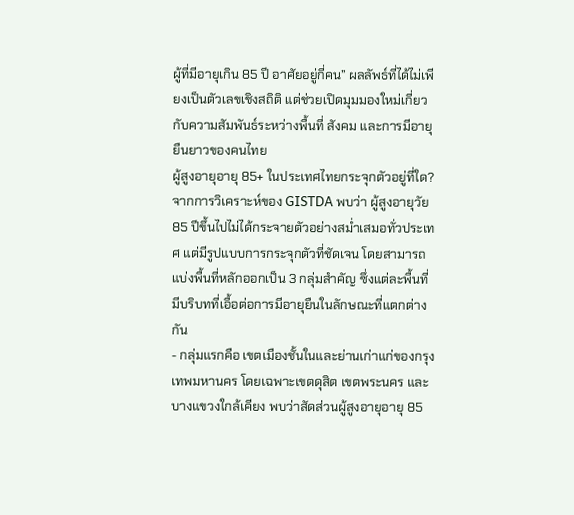ผู้ที่มีอายุเกิน 85 ปี อาศัยอยู่กี่คน” ผลลัพธ์ที่ได้ไม่เพียงเป็นตัวเลขเชิงสถิติ แต่ช่วยเปิดมุมมองใหม่เกี่ยวกับความสัมพันธ์ระหว่างพื้นที่ สังคม และการมีอายุยืนยาวของคนไทย
ผู้สูงอายุอายุ 85+ ในประเทศไทยกระจุกตัวอยู่ที่ใด?
จากการวิเคราะห์ของ GISTDA พบว่า ผู้สูงอายุวัย 85 ปีขึ้นไปไม่ได้กระจายตัวอย่างสม่ำเสมอทั่วประเทศ แต่มีรูปแบบการกระจุกตัวที่ชัดเจน โดยสามารถแบ่งพื้นที่หลักออกเป็น 3 กลุ่มสำคัญ ซึ่งแต่ละพื้นที่มีบริบทที่เอื้อต่อการมีอายุยืนในลักษณะที่แตกต่างกัน
- กลุ่มแรกคือ เขตเมืองชั้นในและย่านเก่าแก่ของกรุงเทพมหานคร โดยเฉพาะเขตดุสิต เขตพระนคร และบางแขวงใกล้เคียง พบว่าสัดส่วนผู้สูงอายุอายุ 85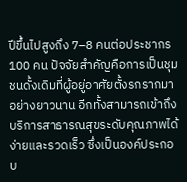ปีขึ้นไปสูงถึง 7–8 คนต่อประชากร 100 คน ปัจจัยสำคัญคือการเป็นชุมชนดั้งเดิมที่ผู้อยู่อาศัยตั้งรกรากมาอย่างยาวนาน อีกทั้งสามารถเข้าถึงบริการสาธารณสุขระดับคุณภาพได้ง่ายและรวดเร็ว ซึ่งเป็นองค์ประกอบ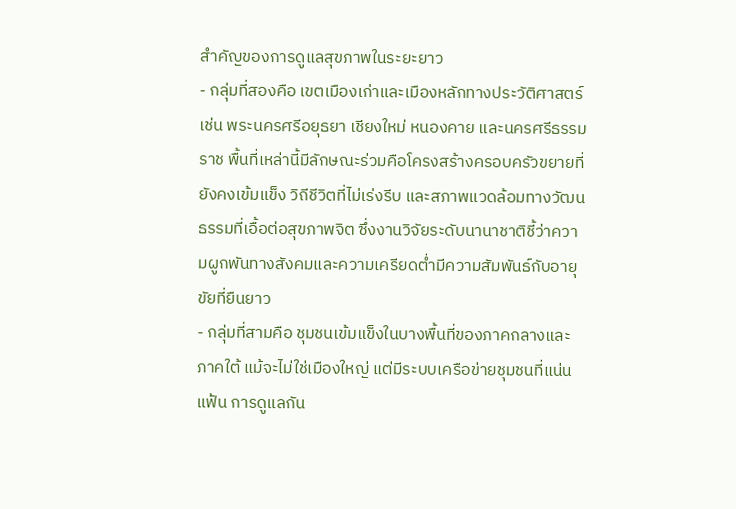สำคัญของการดูแลสุขภาพในระยะยาว
- กลุ่มที่สองคือ เขตเมืองเก่าและเมืองหลักทางประวัติศาสตร์ เช่น พระนครศรีอยุธยา เชียงใหม่ หนองคาย และนครศรีธรรมราช พื้นที่เหล่านี้มีลักษณะร่วมคือโครงสร้างครอบครัวขยายที่ยังคงเข้มแข็ง วิถีชีวิตที่ไม่เร่งรีบ และสภาพแวดล้อมทางวัฒนธรรมที่เอื้อต่อสุขภาพจิต ซึ่งงานวิจัยระดับนานาชาติชี้ว่าความผูกพันทางสังคมและความเครียดต่ำมีความสัมพันธ์กับอายุขัยที่ยืนยาว
- กลุ่มที่สามคือ ชุมชนเข้มแข็งในบางพื้นที่ของภาคกลางและภาคใต้ แม้จะไม่ใช่เมืองใหญ่ แต่มีระบบเครือข่ายชุมชนที่แน่นแฟ้น การดูแลกัน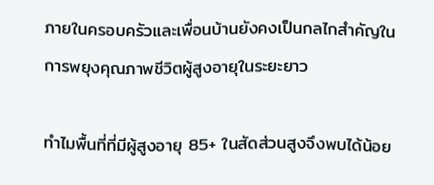ภายในครอบครัวและเพื่อนบ้านยังคงเป็นกลไกสำคัญในการพยุงคุณภาพชีวิตผู้สูงอายุในระยะยาว

ทำไมพื้นที่ที่มีผู้สูงอายุ 85+ ในสัดส่วนสูงจึงพบได้น้อย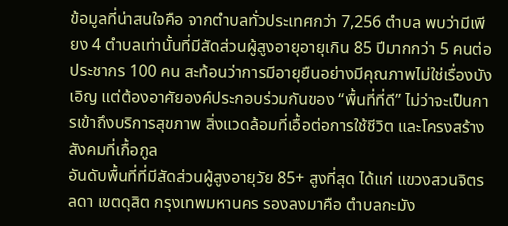ข้อมูลที่น่าสนใจคือ จากตำบลทั่วประเทศกว่า 7,256 ตำบล พบว่ามีเพียง 4 ตำบลเท่านั้นที่มีสัดส่วนผู้สูงอายุอายุเกิน 85 ปีมากกว่า 5 คนต่อประชากร 100 คน สะท้อนว่าการมีอายุยืนอย่างมีคุณภาพไม่ใช่เรื่องบังเอิญ แต่ต้องอาศัยองค์ประกอบร่วมกันของ “พื้นที่ที่ดี” ไม่ว่าจะเป็นการเข้าถึงบริการสุขภาพ สิ่งแวดล้อมที่เอื้อต่อการใช้ชีวิต และโครงสร้างสังคมที่เกื้อกูล
อันดับพื้นที่ที่มีสัดส่วนผู้สูงอายุวัย 85+ สูงที่สุด ได้แก่ แขวงสวนจิตรลดา เขตดุสิต กรุงเทพมหานคร รองลงมาคือ ตำบลกะมัง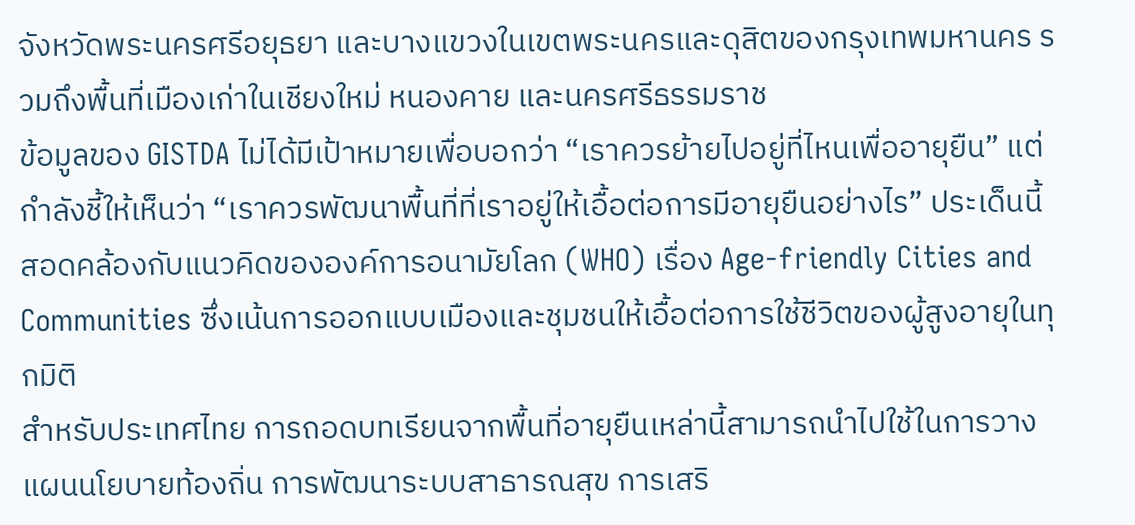จังหวัดพระนครศรีอยุธยา และบางแขวงในเขตพระนครและดุสิตของกรุงเทพมหานคร รวมถึงพื้นที่เมืองเก่าในเชียงใหม่ หนองคาย และนครศรีธรรมราช
ข้อมูลของ GISTDA ไม่ได้มีเป้าหมายเพื่อบอกว่า “เราควรย้ายไปอยู่ที่ไหนเพื่ออายุยืน” แต่กำลังชี้ให้เห็นว่า “เราควรพัฒนาพื้นที่ที่เราอยู่ให้เอื้อต่อการมีอายุยืนอย่างไร” ประเด็นนี้สอดคล้องกับแนวคิดขององค์การอนามัยโลก (WHO) เรื่อง Age-friendly Cities and Communities ซึ่งเน้นการออกแบบเมืองและชุมชนให้เอื้อต่อการใช้ชีวิตของผู้สูงอายุในทุกมิติ
สำหรับประเทศไทย การถอดบทเรียนจากพื้นที่อายุยืนเหล่านี้สามารถนำไปใช้ในการวางแผนนโยบายท้องถิ่น การพัฒนาระบบสาธารณสุข การเสริ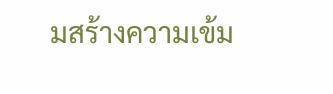มสร้างความเข้ม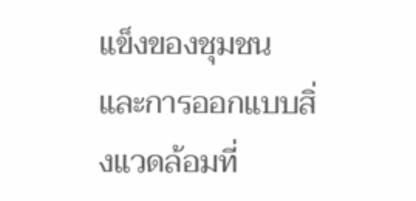แข็งของชุมชน และการออกแบบสิ่งแวดล้อมที่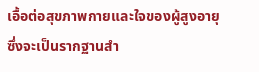เอื้อต่อสุขภาพกายและใจของผู้สูงอายุ ซึ่งจะเป็นรากฐานสำ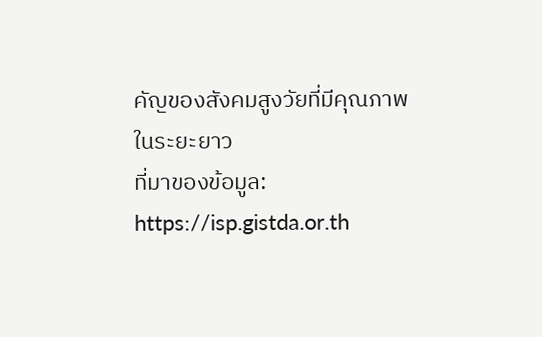คัญของสังคมสูงวัยที่มีคุณภาพในระยะยาว
ที่มาของข้อมูล:
https://isp.gistda.or.th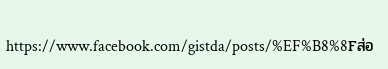https://www.facebook.com/gistda/posts/%EF%B8%8Fส่อ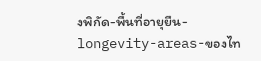งพิกัด-พื้นที่อายุยืน-longevity-areas-ของไท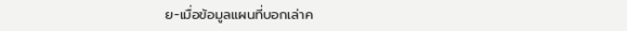ย-เมื่อข้อมูลแผนที่บอกเล่าค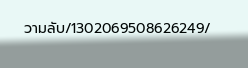วามลับ/1302069508626249/